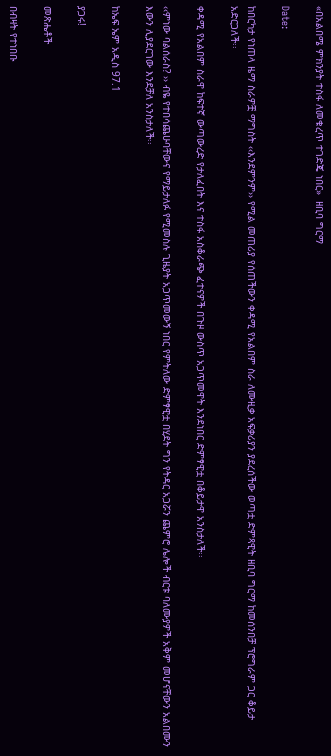«በአልበሜ ምክንያት ተስፋ ለመቁረጥ ተገድጄ ነበር»  ዘቢባ ግርማ

Date:

ከበርካታ የነጠላ ዜማ ስራዎቿ ማግስት ‹‹እንደምንም›› የሚል መጠሪያ የሰጠችውን ቀዳሚ የአልበም ስራ ለሙዚቃ አፍቃሪያን ያደረሰችው ወጣቷ ድምጻዊት ዘቢባ ግርማ ከመሰንበቻ ፕሮግራም ጋር ቆይታ አድርጋለች፡፡

ቀዳሚ የአልበም ስራዋ ከፍተኛ ውጣውረድ የታለፈበት እና ተስፋ አስቆራጭ ፈተናዎች በጉዞ ውስጥ አጋጥመዋት እንደነበር ድምፃዊቷ በቆይታዋ አንስታለች፡፡

‹‹ምነው ባልሰራስ? ›› ብዬ የተበሳጨሁባቸውና የማይታለፉ የሚመስሉ ጊዜያት አጋጥመውኝ ነበር የምትለው ድምፃዊቷ በሂደት ግን የትዳር አጋሯን ጨምሮ ሌሎች ብርቱ ባለሙያዎች አቅም መሆናቸውን አልበሙን እውን ሊያደርገው እንደቻለ አንስታለች፡፡

ከኤፍ ኤም አዲስ 97.1

ያጋሩ!

መጽሔቶች

በብዛት የተነበቡ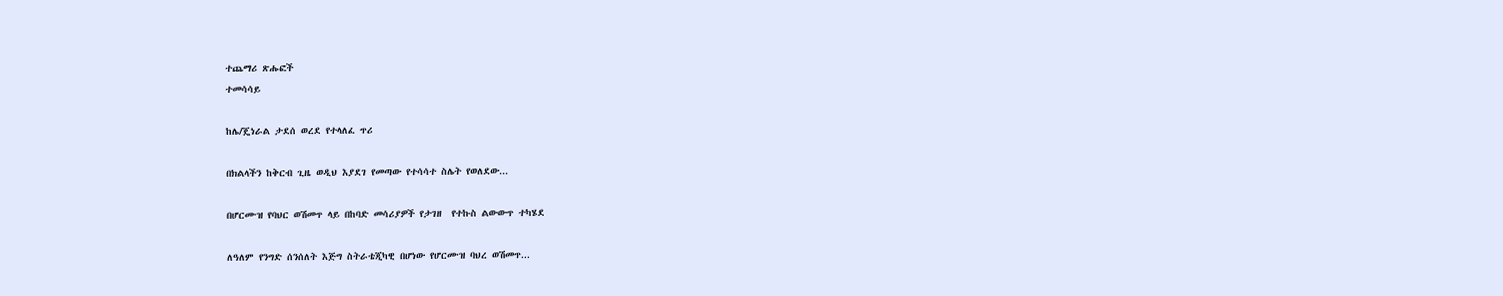ተጨማሪ ጽሑፎች
ተመሳሳይ

ከሌ/ጄነራል ታደሰ ወረደ የተላለፈ ጥሪ

በክልላችን ከቅርብ ጊዜ ወዲህ እያደገ የመጣው የተሳሳተ ስሌት የወለደው...

በሆርሙዝ የባህር ወሽመጥ ላይ በከባድ መሳሪያዎች የታገዘ  የተኩስ ልውውጥ ተካሄደ

ለዓለም የንግድ ሰንሰለት እጅግ ስትራቴጂካዊ በሆነው የሆርሙዝ ባህረ ወሽመጥ...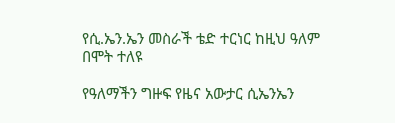የሲ.ኤን.ኤን መስራች ቴድ ተርነር ከዚህ ዓለም በሞት ተለዩ

የዓለማችን ግዙፍ የዜና አውታር ሲኤንኤን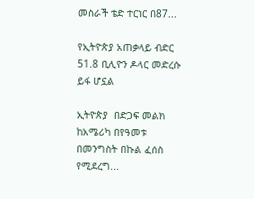መስራች ቴድ ተርነር በ87...

የኢትዮጵያ አጠቃላይ ብድር 51.8 ቢሊዮን ዶላር መድረሱ ይፋ ሆኗል

ኢትዮጵያ  በድጋፍ መልክ ከአሜሪካ በየዓመቱ  በመንግስት በኩል ፈሰስ የሚደረግ...